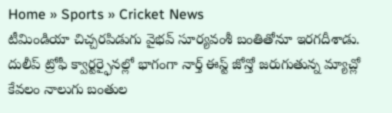Home » Sports » Cricket News
టీమిండియా చిచ్చరపిడుగు వైభవ్ సూర్యవంశీ బంతితోనూ ఇరగదీశాడు. దులీప్ ట్రోఫీ క్వార్టర్ఫైనల్లో భాగంగా నార్త్ ఈస్ట్ జోన్తో జరుగుతున్న మ్యాచ్లో కేవలం నాలుగు బంతుల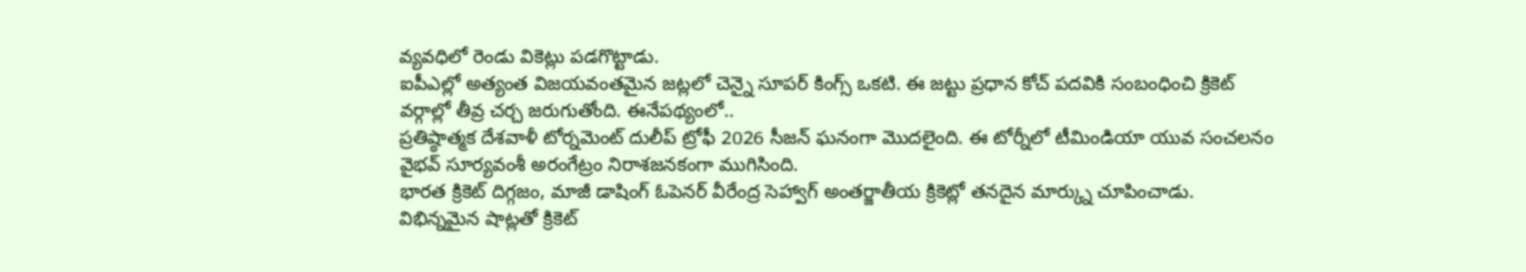వ్యవధిలో రెండు వికెట్లు పడగొట్టాడు.
ఐపీఎల్లో అత్యంత విజయవంతమైన జట్లలో చెన్నై సూపర్ కింగ్స్ ఒకటి. ఈ జట్టు ప్రధాన కోచ్ పదవికి సంబంధించి క్రికెట్ వర్గాల్లో తీవ్ర చర్చ జరుగుతోంది. ఈనేపథ్యంలో..
ప్రతిష్ఠాత్మక దేశవాళీ టోర్నమెంట్ దులీప్ ట్రోఫీ 2026 సీజన్ ఘనంగా మొదలైంది. ఈ టోర్నీలో టీమిండియా యువ సంచలనం వైభవ్ సూర్యవంశీ అరంగేట్రం నిరాశజనకంగా ముగిసింది.
భారత క్రికెట్ దిగ్గజం, మాజీ డాషింగ్ ఓపెనర్ వీరేంద్ర సెహ్వాగ్ అంతర్జాతీయ క్రికెట్లో తనదైన మార్క్ను చూపించాడు. విభిన్నమైన షాట్లతో క్రికెట్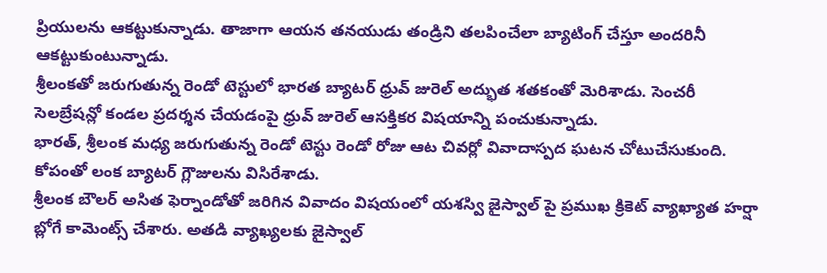ప్రియులను ఆకట్టుకున్నాడు. తాజాగా ఆయన తనయుడు తండ్రిని తలపించేలా బ్యాటింగ్ చేస్తూ అందరినీ ఆకట్టుకుంటున్నాడు.
శ్రీలంకతో జరుగుతున్న రెండో టెస్టులో భారత బ్యాటర్ ధ్రువ్ జురెల్ అద్భుత శతకంతో మెరిశాడు. సెంచరీ సెలబ్రేషన్లో కండల ప్రదర్శన చేయడంపై ధ్రువ్ జురెల్ ఆసక్తికర విషయాన్ని పంచుకున్నాడు.
భారత్, శ్రీలంక మధ్య జరుగుతున్న రెండో టెస్టు రెండో రోజు ఆట చివర్లో వివాదాస్పద ఘటన చోటుచేసుకుంది. కోపంతో లంక బ్యాటర్ గ్లౌజులను విసిరేశాడు.
శ్రీలంక బౌలర్ అసిత ఫెర్నాండోతో జరిగిన వివాదం విషయంలో యశస్వి జైస్వాల్ పై ప్రముఖ క్రికెట్ వ్యాఖ్యాత హర్షా బ్లోగే కామెంట్స్ చేశారు. అతడి వ్యాఖ్యలకు జైస్వాల్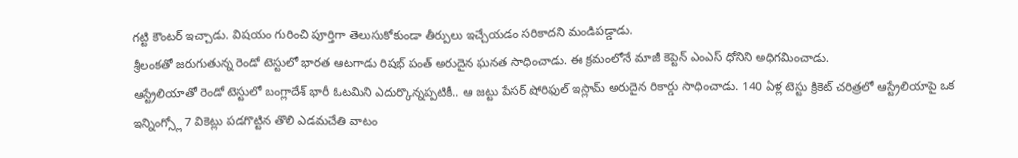గట్టి కౌంటర్ ఇచ్చాడు. విషయం గురించి పూర్తిగా తెలుసుకోకుండా తీర్పులు ఇచ్చేయడం సరికాదని మండిపడ్డాడు.
శ్రీలంకతో జరుగుతున్న రెండో టెస్టులో భారత ఆటగాడు రిషభ్ పంత్ అరుదైన ఘనత సాధించాడు. ఈ క్రమంలోనే మాజీ కెప్టెన్ ఎంఎస్ ధోనిని అధిగమించాడు.
ఆస్ట్రేలియాతో రెండో టెస్టులో బంగ్లాదేశ్ భారీ ఓటమిని ఎదుర్కొన్నప్పటికీ.. ఆ జట్టు పేసర్ షోరిఫుల్ ఇస్లామ్ అరుదైన రికార్డు సాధించాడు. 140 ఏళ్ల టెస్టు క్రికెట్ చరిత్రలో ఆస్ట్రేలియాపై ఒక ఇన్నింగ్స్లో 7 వికెట్లు పడగొట్టిన తొలి ఎడమచేతి వాటం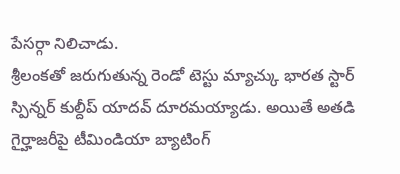పేసర్గా నిలిచాడు.
శ్రీలంకతో జరుగుతున్న రెండో టెస్టు మ్యాచ్కు భారత స్టార్ స్పిన్నర్ కుల్దీప్ యాదవ్ దూరమయ్యాడు. అయితే అతడి గైర్హాజరీపై టీమిండియా బ్యాటింగ్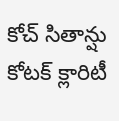కోచ్ సితాన్షు కోటక్ క్లారిటీ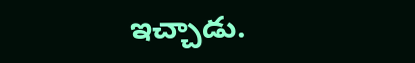ఇచ్చాడు.